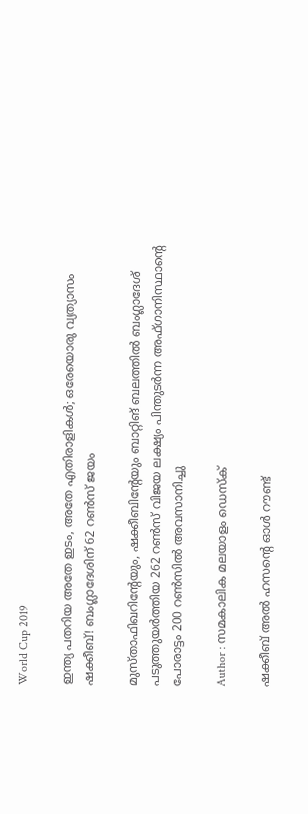World Cup 2019

ഇന്ത്യ പതറിയ അതേ ഇടം, അതേ എതിരാളികള്‍; ഒരേയൊരു വ്യത്യാസം ഷക്കീബ്! ബംഗ്ലാദേശിന് 62 റണ്‍സ് ജയം

മുസ്താഫിഖറിന്റേയും, ഷക്കീബിന്റേയും ബാറ്റിങ് ബലത്തില്‍ ബംഗ്ലാദേശ് പടുത്തുയര്‍ത്തിയ 262 റണ്‍സ് വിജയ ലക്ഷ്യം പിന്തുടര്‍ന്ന അഫ്ഗാനിസ്ഥാന്റെ പോരാട്ടം 200 റണ്‍സില്‍ അവസാനിച്ചു

Author : സമകാലിക മലയാളം ഡെസ്ക്

ഷക്കീബ് അല്‍ ഹസന്റെ ഓള്‍ റൗണ്ട്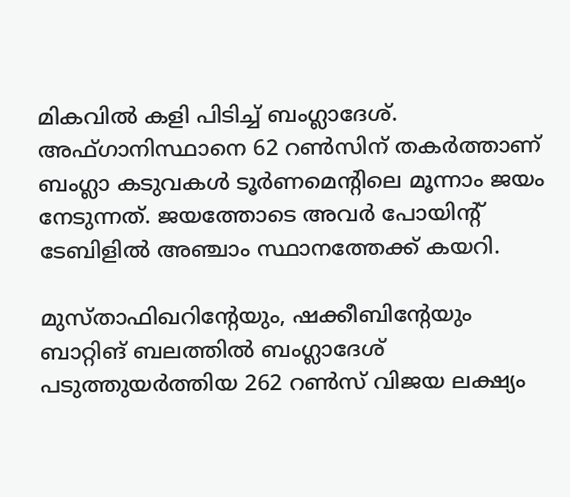മികവില്‍ കളി പിടിച്ച് ബംഗ്ലാദേശ്. അഫ്ഗാനിസ്ഥാനെ 62 റണ്‍സിന് തകര്‍ത്താണ് ബംഗ്ലാ കടുവകള്‍ ടൂര്‍ണമെന്റിലെ മൂന്നാം ജയം നേടുന്നത്. ജയത്തോടെ അവര്‍ പോയിന്റ് ടേബിളില്‍ അഞ്ചാം സ്ഥാനത്തേക്ക് കയറി.

മുസ്താഫിഖറിന്റേയും, ഷക്കീബിന്റേയും ബാറ്റിങ് ബലത്തില്‍ ബംഗ്ലാദേശ് പടുത്തുയര്‍ത്തിയ 262 റണ്‍സ് വിജയ ലക്ഷ്യം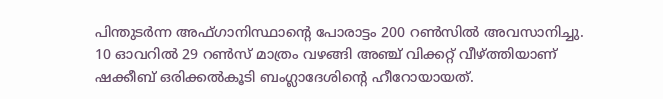പിന്തുടര്‍ന്ന അഫ്ഗാനിസ്ഥാന്റെ പോരാട്ടം 200 റണ്‍സില്‍ അവസാനിച്ചു. 10 ഓവറില്‍ 29 റണ്‍സ് മാത്രം വഴങ്ങി അഞ്ച് വിക്കറ്റ് വീഴ്ത്തിയാണ് ഷക്കീബ് ഒരിക്കല്‍കൂടി ബംഗ്ലാദേശിന്റെ ഹീറോയായത്.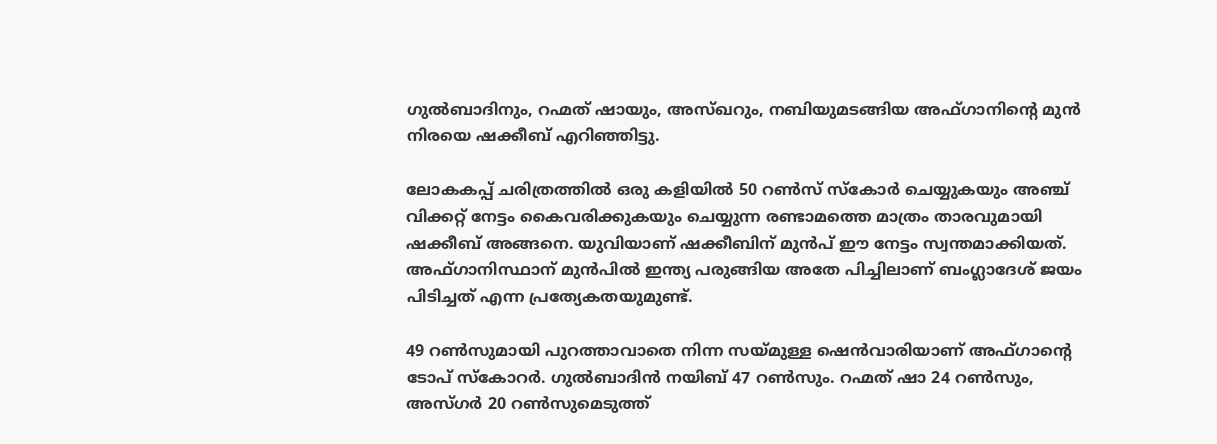ഗുല്‍ബാദിനും, റഹ്മത് ഷായും, അസ്ഖറും, നബിയുമടങ്ങിയ അഫ്ഗാനിന്റെ മുന്‍ നിരയെ ഷക്കീബ് എറിഞ്ഞിട്ടു.

ലോകകപ്പ് ചരിത്രത്തില്‍ ഒരു കളിയില്‍ 50 റണ്‍സ് സ്‌കോര്‍ ചെയ്യുകയും അഞ്ച് വിക്കറ്റ് നേട്ടം കൈവരിക്കുകയും ചെയ്യുന്ന രണ്ടാമത്തെ മാത്രം താരവുമായി ഷക്കീബ് അങ്ങനെ. യുവിയാണ് ഷക്കീബിന് മുന്‍പ് ഈ നേട്ടം സ്വന്തമാക്കിയത്. അഫ്ഗാനിസ്ഥാന് മുന്‍പില്‍ ഇന്ത്യ പരുങ്ങിയ അതേ പിച്ചിലാണ് ബംഗ്ലാദേശ് ജയം പിടിച്ചത് എന്ന പ്രത്യേകതയുമുണ്ട്.

49 റണ്‍സുമായി പുറത്താവാതെ നിന്ന സയ്മുള്ള ഷെന്‍വാരിയാണ് അഫ്ഗാന്റെ ടോപ് സ്‌കോറര്‍. ഗുല്‍ബാദിന്‍ നയിബ് 47 റണ്‍സും. റഹ്മത് ഷാ 24 റണ്‍സും, അസ്ഗര്‍ 20 റണ്‍സുമെടുത്ത്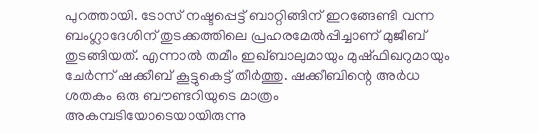പുറത്തായി. ടോസ് നഷ്ടപ്പെട്ട് ബാറ്റിങ്ങിന് ഇറങ്ങേണ്ടി വന്ന ബംഗ്ലാദേശിന് തുടക്കത്തിലെ പ്രഹരമേല്‍പ്പിച്ചാണ് മുജീബ് തുടങ്ങിയത്. എന്നാല്‍ തമീം ഇഖ്ബാലുമായും മുഷ്ഫിഖറുമായും ചേര്‍ന്ന് ഷക്കീബ് കൂട്ടുകെട്ട് തീര്‍ത്തു. ഷക്കീബിന്റെ അര്‍ധ ശതകം ഒരു ബൗണ്ടറിയുടെ മാത്രം അകമ്പടിയോടെയായിരുന്നു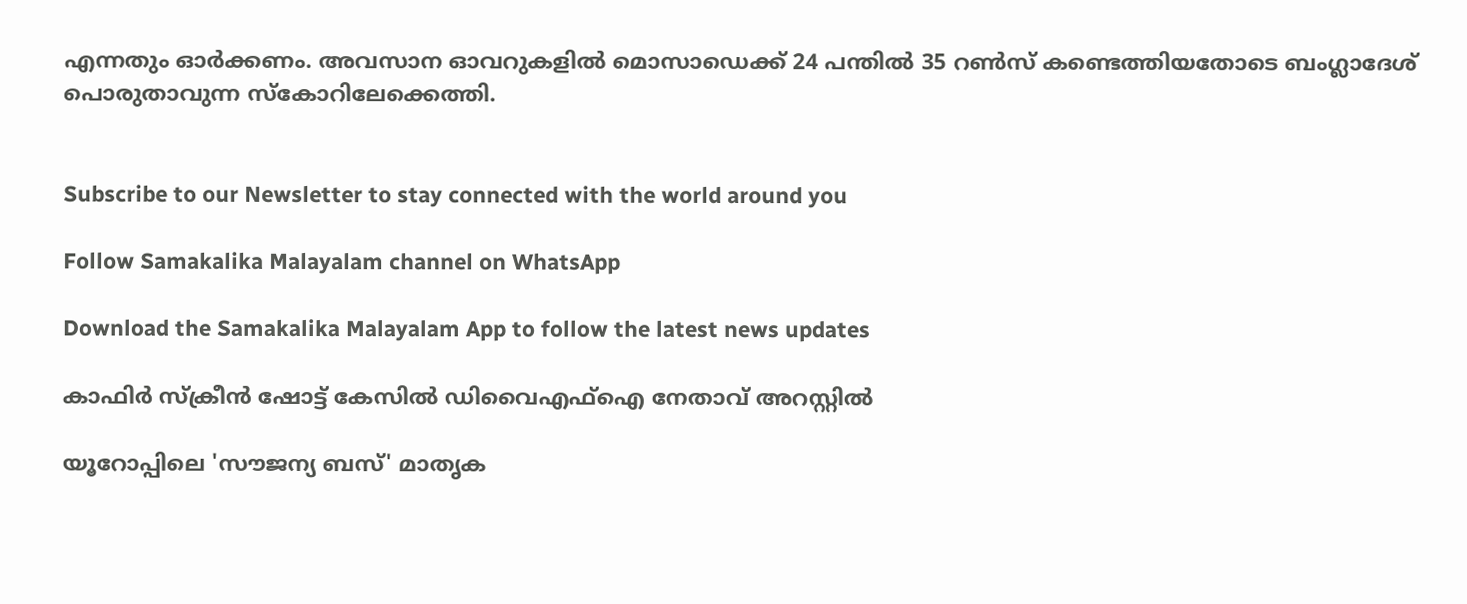എന്നതും ഓര്‍ക്കണം. അവസാന ഓവറുകളില്‍ മൊസാഡെക്ക് 24 പന്തില്‍ 35 റണ്‍സ് കണ്ടെത്തിയതോടെ ബംഗ്ലാദേശ് പൊരുതാവുന്ന സ്‌കോറിലേക്കെത്തി.


Subscribe to our Newsletter to stay connected with the world around you

Follow Samakalika Malayalam channel on WhatsApp

Download the Samakalika Malayalam App to follow the latest news updates

കാഫിര്‍ സ്‌ക്രീന്‍ ഷോട്ട് കേസില്‍ ഡിവൈഎഫ്‌ഐ നേതാവ് അറസ്റ്റില്‍

യൂറോപ്പിലെ 'സൗജന്യ ബസ്' മാതൃക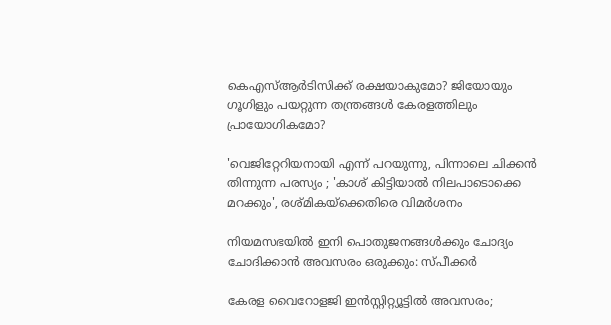കെഎസ്ആർടിസിക്ക് രക്ഷയാകുമോ? ജിയോയും ഗൂഗിളും പയറ്റുന്ന തന്ത്രങ്ങൾ കേരളത്തിലും പ്രായോഗികമോ?

'വെജിറ്റേറിയനായി എന്ന് പറയുന്നു, പിന്നാലെ ചിക്കൻ തിന്നുന്ന പരസ്യം ; 'കാശ് കിട്ടിയാൽ നിലപാടൊക്കെ മറക്കും', രശ്മികയ്ക്കെതിരെ വിമർശനം

നിയമസഭയില്‍ ഇനി പൊതുജനങ്ങള്‍ക്കും ചോദ്യം ചോദിക്കാന്‍ അവസരം ഒരുക്കും: സ്പീക്കര്‍

കേരള വൈറോളജി ഇൻസ്റ്റിറ്റ്യൂട്ടിൽ അവസരം;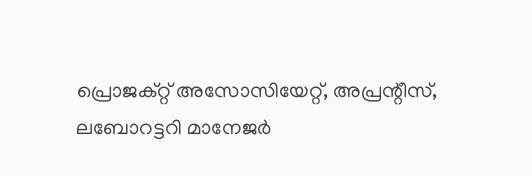പ്രൊജക്റ്റ് അസോസിയേറ്റ്, അപ്രന്റീസ്, ലബോറട്ടറി മാനേജർ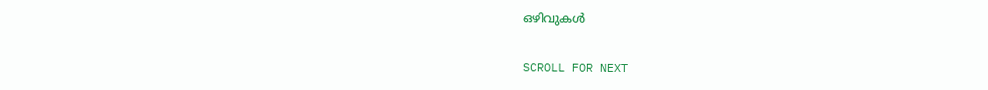ഒഴിവുകൾ

SCROLL FOR NEXT